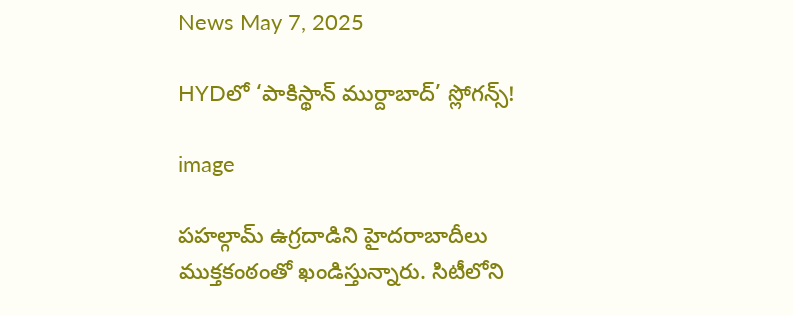News May 7, 2025

HYDలో ‘పాకిస్థాన్ ముర్దాబాద్’ స్లోగన్స్!

image

పహల్గామ్‌ ఉగ్రదాడిని హైదరాబాదీలు ముక్తకంఠంతో ఖండిస్తున్నారు. సిటీలోని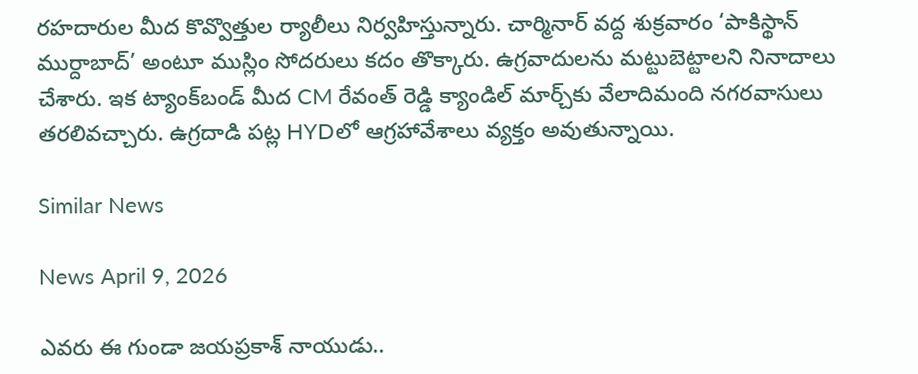రహదారుల మీద కొవ్వొత్తుల ర్యాలీలు నిర్వహిస్తున్నారు. చార్మినార్ వద్ద శుక్రవారం ‘పాకిస్థాన్ ముర్దాబాద్’ అంటూ ముస్లిం సోదరులు కదం తొక్కారు. ఉగ్రవాదులను మట్టుబెట్టాలని నినాదాలు చేశారు. ఇక ట్యాంక్‌బండ్‌ మీద CM రేవంత్ రెడ్డి క్యాండిల్ మార్చ్‌‌కు వేలాదిమంది నగరవాసులు తరలివచ్చారు. ఉగ్రదాడి పట్ల HYDలో ఆగ్రహావేశాలు వ్యక్తం అవుతున్నాయి.

Similar News

News April 9, 2026

ఎవరు ఈ గుండా జయప్రకాశ్ నాయుడు..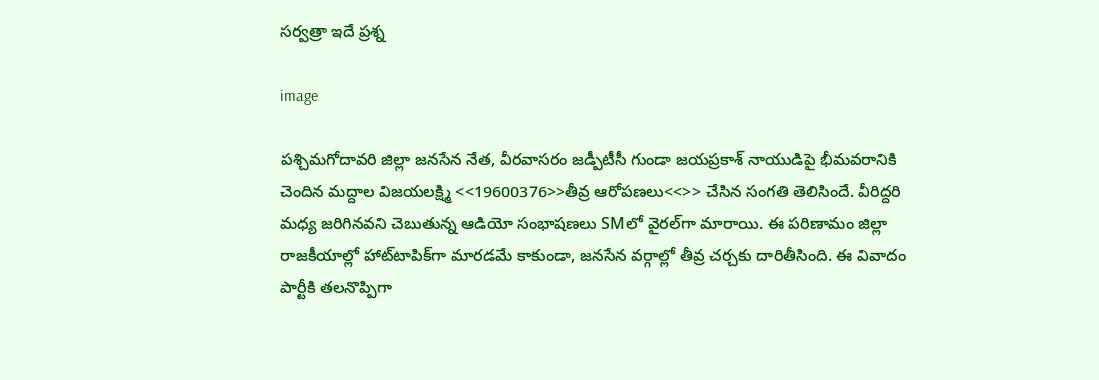సర్వత్రా ఇదే ప్రశ్న

image

పశ్చిమగోదావరి జిల్లా జనసేన నేత, వీరవాసరం జడ్పీటీసీ గుండా జయప్రకాశ్ నాయుడిపై భీమవరానికి చెందిన మద్దాల విజయలక్ష్మి <<19600376>>తీవ్ర ఆరోపణలు<<>> చేసిన సంగతి తెలిసిందే. వీరిద్దరి మధ్య జరిగినవని చెబుతున్న ఆడియో సంభాషణలు SMలో వైరల్‌గా మారాయి. ఈ పరిణామం జిల్లా రాజకీయాల్లో హాట్‌టాపిక్‌గా మారడమే కాకుండా, జనసేన వర్గాల్లో తీవ్ర చర్చకు దారితీసింది. ఈ వివాదం పార్టీకి తలనొప్పిగా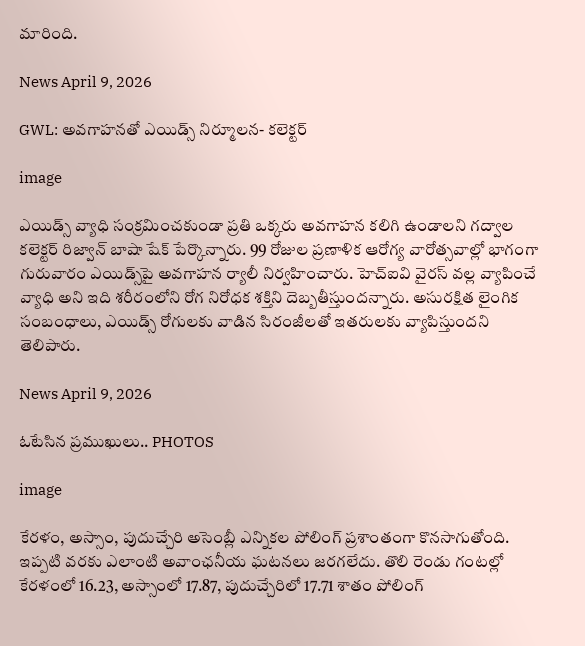మారింది.

News April 9, 2026

GWL: అవగాహనతో ఎయిడ్స్ నిర్మూలన- కలెక్టర్

image

ఎయిడ్స్ వ్యాధి సంక్రమించకుండా ప్రతి ఒక్కరు అవగాహన కలిగి ఉండాలని గద్వాల కలెక్టర్ రిజ్వాన్ బాషా షేక్ పేర్కొన్నారు. 99 రోజుల ప్రణాళిక ఆరోగ్య వారోత్సవాల్లో భాగంగా గురువారం ఎయిడ్స్‌పై అవగాహన ర్యాలీ నిర్వహించారు. హెచ్ఐవి వైరస్ వల్ల వ్యాపించే వ్యాధి అని ఇది శరీరంలోని రోగ నిరోధక శక్తిని దెబ్బతీస్తుందన్నారు. అసురక్షిత లైంగిక సంబంధాలు, ఎయిడ్స్ రోగులకు వాడిన సిరంజీలతో ఇతరులకు వ్యాపిస్తుందని తెలిపారు.

News April 9, 2026

ఓటేసిన ప్రముఖులు.. PHOTOS

image

కేరళం, అస్సాం, పుదుచ్చేరి అసెంబ్లీ ఎన్నికల పోలింగ్ ప్రశాంతంగా కొనసాగుతోంది. ఇప్పటి వరకు ఎలాంటి అవాంఛనీయ ఘటనలు జరగలేదు. తొలి రెండు గంటల్లో కేరళంలో 16.23, అస్సాంలో 17.87, పుదుచ్చేరిలో 17.71 శాతం పోలింగ్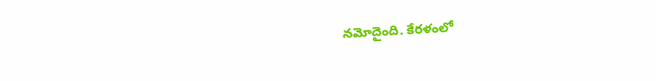నమోదైంది. కేరళంలో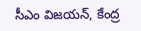సీఎం విజయన్, కేంద్ర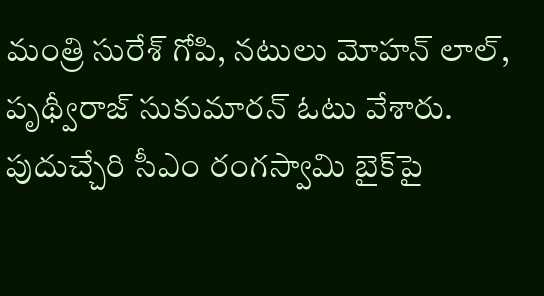మంత్రి సురేశ్ గోపి, నటులు మోహన్ లాల్, పృథ్వీరాజ్ సుకుమారన్ ఓటు వేశారు. పుదుచ్చేరి సీఎం రంగస్వామి బైక్‌పై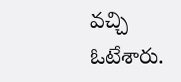వచ్చి ఓటేశారు.